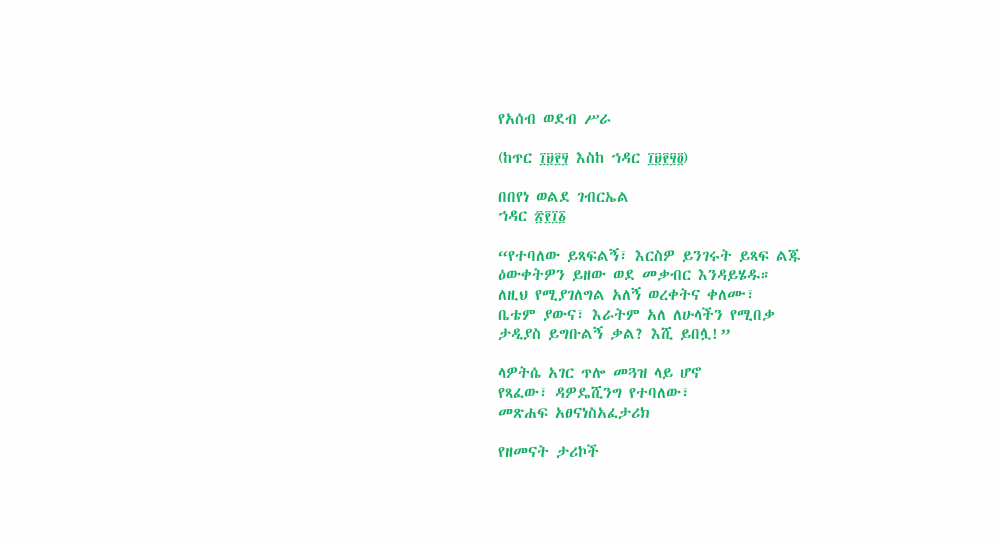የአሰብ ወደብ ሥራ

(ከጥር ፲፱፻፶ እስከ ኀዳር ፲፱፻፶፬)

በበየነ ወልደ ገብርኤል
ኀዳር ፳፻፲፩

“የተባለው ይጻፍልኝ፣ እርስዎ ይንገሩት ይጻፍ ልጁ
ዕውቀትዎን ይዘው ወደ መቃብር እንዳይሄዱ።
ለዚህ የሚያገለግል አለኝ ወረቀትና ቀለሙ፣
ቤቴም ያውና፣ እራትም አለ ለሁላችን የሚበቃ
ታዲያስ ይግቡልኝ ቃል? እሺ ይበሏ!”

ላዎትሴ አገር ጥሎ መጓዝ ላይ ሆኖ
የጻፈው፣ ዳዎዴሺንግ የተባለው፣
መጽሐፍ አፀናነስአፈታሪክ

የዘመናት ታሪኮች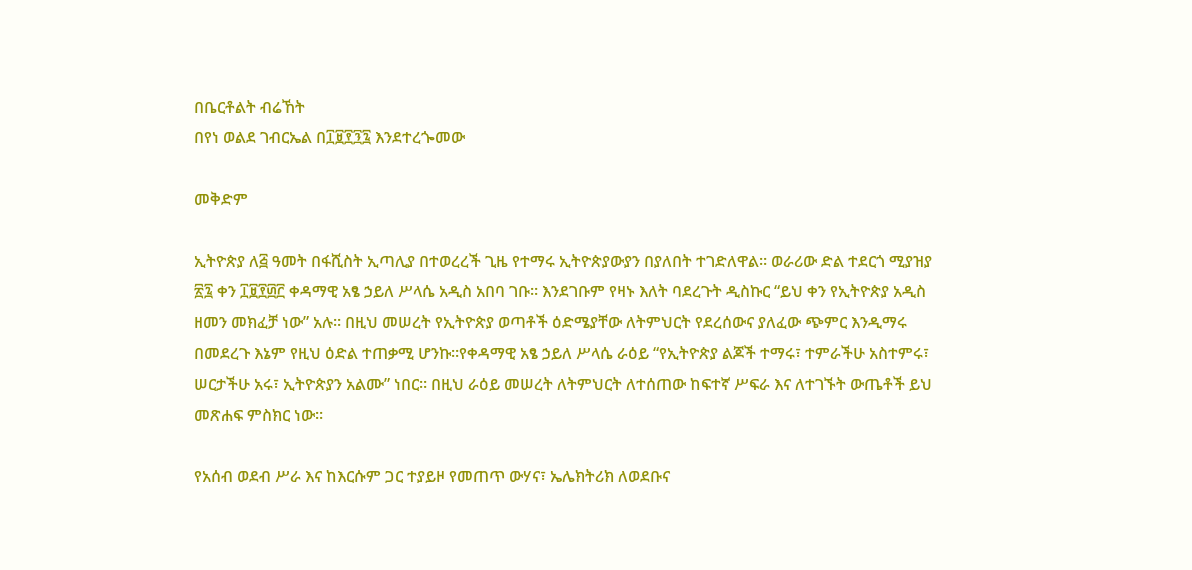በቤርቶልት ብሬኸት
በየነ ወልደ ገብርኤል በ፲፱፻፺፯ እንደተረጐመው

መቅድም

ኢትዮጵያ ለ፭ ዓመት በፋሺስት ኢጣሊያ በተወረረች ጊዜ የተማሩ ኢትዮጵያውያን በያለበት ተገድለዋል። ወራሪው ድል ተደርጎ ሚያዝያ ፳፯ ቀን ፲፱፻፴፫ ቀዳማዊ አፄ ኃይለ ሥላሴ አዲስ አበባ ገቡ። እንደገቡም የዛኑ እለት ባደረጉት ዲስኩር “ይህ ቀን የኢትዮጵያ አዲስ ዘመን መክፈቻ ነው” አሉ። በዚህ መሠረት የኢትዮጵያ ወጣቶች ዕድሜያቸው ለትምህርት የደረሰውና ያለፈው ጭምር እንዲማሩ በመደረጉ እኔም የዚህ ዕድል ተጠቃሚ ሆንኩ።የቀዳማዊ አፄ ኃይለ ሥላሴ ራዕይ “የኢትዮጵያ ልጆች ተማሩ፣ ተምራችሁ አስተምሩ፣ ሠርታችሁ አሩ፣ ኢትዮጵያን አልሙ” ነበር። በዚህ ራዕይ መሠረት ለትምህርት ለተሰጠው ከፍተኛ ሥፍራ እና ለተገኙት ውጤቶች ይህ መጽሐፍ ምስክር ነው።

የአሰብ ወደብ ሥራ እና ከእርሱም ጋር ተያይዞ የመጠጥ ውሃና፣ ኤሌክትሪክ ለወደቡና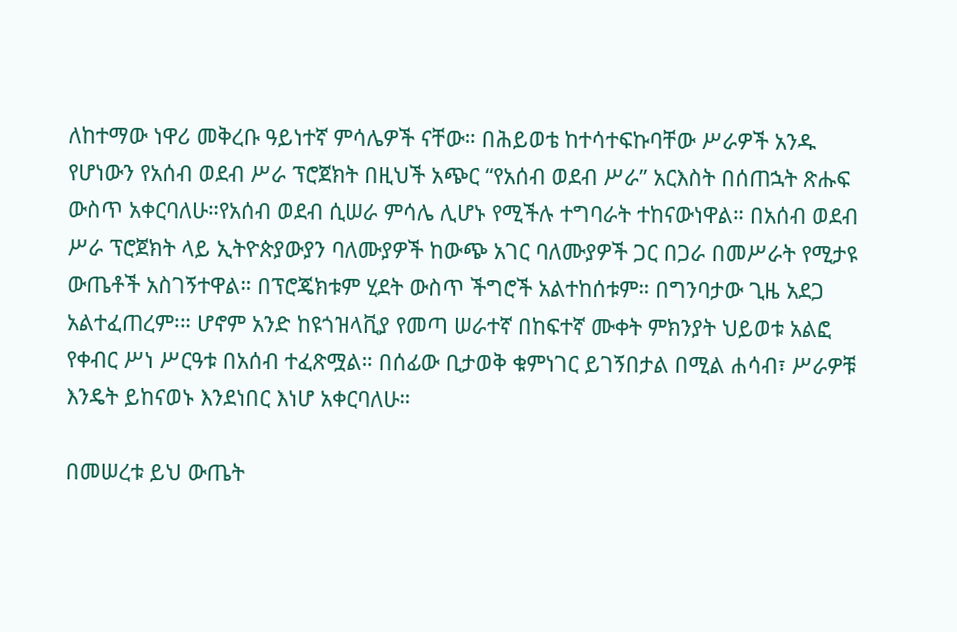ለከተማው ነዋሪ መቅረቡ ዓይነተኛ ምሳሌዎች ናቸው። በሕይወቴ ከተሳተፍኩባቸው ሥራዎች አንዱ የሆነውን የአሰብ ወደብ ሥራ ፕሮጀክት በዚህች አጭር “የአሰብ ወደብ ሥራ” አርእስት በሰጠኋት ጽሑፍ ውስጥ አቀርባለሁ።የአሰብ ወደብ ሲሠራ ምሳሌ ሊሆኑ የሚችሉ ተግባራት ተከናውነዋል። በአሰብ ወደብ ሥራ ፕሮጀክት ላይ ኢትዮጵያውያን ባለሙያዎች ከውጭ አገር ባለሙያዎች ጋር በጋራ በመሥራት የሚታዩ ውጤቶች አስገኝተዋል። በፕሮጄክቱም ሂደት ውስጥ ችግሮች አልተከሰቱም። በግንባታው ጊዜ አደጋ አልተፈጠረም፡። ሆኖም አንድ ከዩጎዝላቪያ የመጣ ሠራተኛ በከፍተኛ ሙቀት ምክንያት ህይወቱ አልፎ የቀብር ሥነ ሥርዓቱ በአሰብ ተፈጽሟል። በሰፊው ቢታወቅ ቁምነገር ይገኝበታል በሚል ሐሳብ፣ ሥራዎቹ እንዴት ይከናወኑ እንደነበር እነሆ አቀርባለሁ።

በመሠረቱ ይህ ውጤት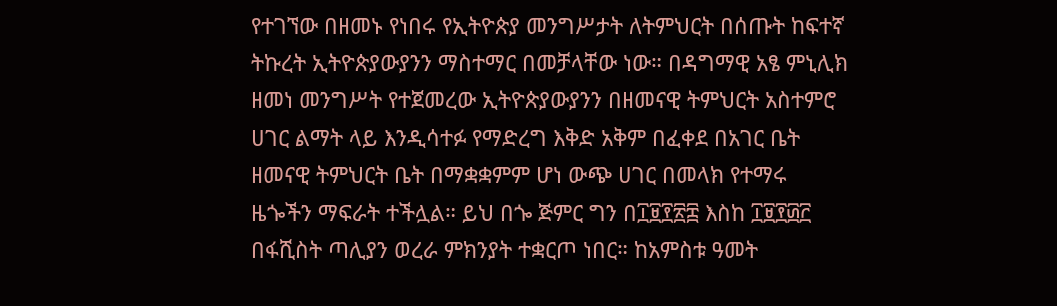የተገኘው በዘመኑ የነበሩ የኢትዮጵያ መንግሥታት ለትምህርት በሰጡት ከፍተኛ ትኩረት ኢትዮጵያውያንን ማስተማር በመቻላቸው ነው። በዳግማዊ አፄ ምኒሊክ ዘመነ መንግሥት የተጀመረው ኢትዮጵያውያንን በዘመናዊ ትምህርት አስተምሮ ሀገር ልማት ላይ እንዲሳተፉ የማድረግ እቅድ አቅም በፈቀደ በአገር ቤት ዘመናዊ ትምህርት ቤት በማቋቋምም ሆነ ውጭ ሀገር በመላክ የተማሩ ዜጐችን ማፍራት ተችሏል። ይህ በጐ ጅምር ግን በ፲፱፻፳፰ እስከ ፲፱፻፴፫ በፋሺስት ጣሊያን ወረራ ምክንያት ተቋርጦ ነበር። ከአምስቱ ዓመት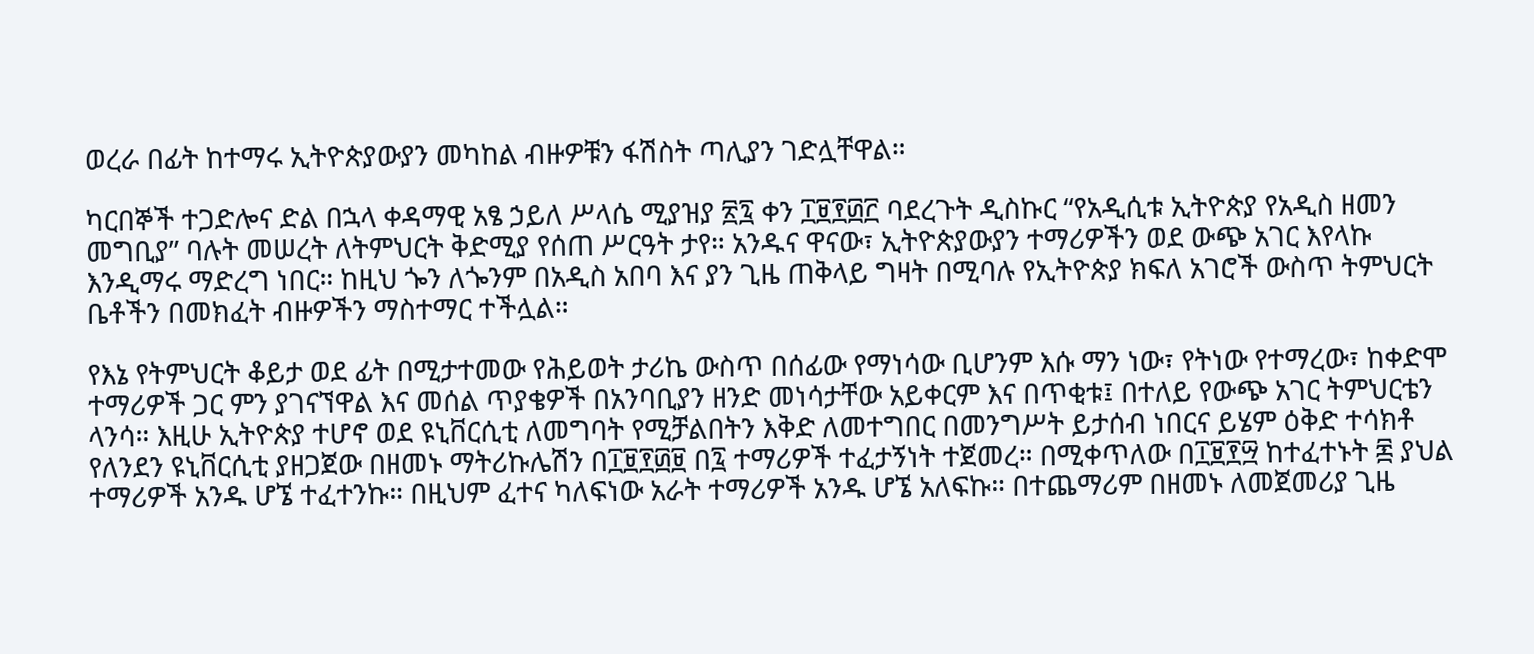ወረራ በፊት ከተማሩ ኢትዮጵያውያን መካከል ብዙዎቹን ፋሽስት ጣሊያን ገድሏቸዋል።

ካርበኞች ተጋድሎና ድል በኋላ ቀዳማዊ አፄ ኃይለ ሥላሴ ሚያዝያ ፳፯ ቀን ፲፱፻፴፫ ባደረጉት ዲስኩር “የአዲሲቱ ኢትዮጵያ የአዲስ ዘመን መግቢያ” ባሉት መሠረት ለትምህርት ቅድሚያ የሰጠ ሥርዓት ታየ። አንዱና ዋናው፣ ኢትዮጵያውያን ተማሪዎችን ወደ ውጭ አገር እየላኩ እንዲማሩ ማድረግ ነበር። ከዚህ ጐን ለጐንም በአዲስ አበባ እና ያን ጊዜ ጠቅላይ ግዛት በሚባሉ የኢትዮጵያ ክፍለ አገሮች ውስጥ ትምህርት ቤቶችን በመክፈት ብዙዎችን ማስተማር ተችሏል።

የእኔ የትምህርት ቆይታ ወደ ፊት በሚታተመው የሕይወት ታሪኬ ውስጥ በሰፊው የማነሳው ቢሆንም እሱ ማን ነው፣ የትነው የተማረው፣ ከቀድሞ ተማሪዎች ጋር ምን ያገናኘዋል እና መሰል ጥያቄዎች በአንባቢያን ዘንድ መነሳታቸው አይቀርም እና በጥቂቱ፤ በተለይ የውጭ አገር ትምህርቴን ላንሳ። እዚሁ ኢትዮጵያ ተሆኖ ወደ ዩኒቨርሲቲ ለመግባት የሚቻልበትን እቅድ ለመተግበር በመንግሥት ይታሰብ ነበርና ይሄም ዕቅድ ተሳክቶ የለንደን ዩኒቨርሲቲ ያዘጋጀው በዘመኑ ማትሪኩሌሽን በ፲፱፻፴፱ በ፯ ተማሪዎች ተፈታኝነት ተጀመረ። በሚቀጥለው በ፲፱፻፵ ከተፈተኑት ፷ ያህል ተማሪዎች አንዱ ሆኜ ተፈተንኩ። በዚህም ፈተና ካለፍነው አራት ተማሪዎች አንዱ ሆኜ አለፍኩ። በተጨማሪም በዘመኑ ለመጀመሪያ ጊዜ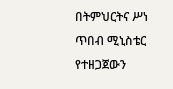በትምህርትና ሥነ ጥበብ ሚኒስቴር የተዘጋጀውን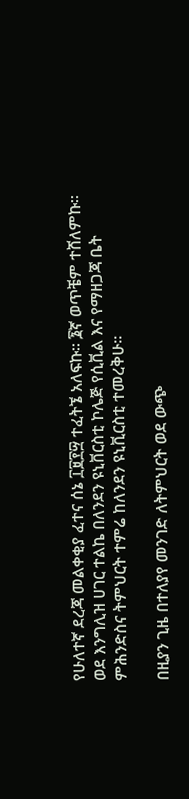የሁለተኛ ደረጃ መልቀቂያ ፈተና ሰኔ ፲፱፻፵ ተፈትኜ አለፍኩ። ፮ኛ ወጥቼም ተሸለምኩ። ወደ እንግሊዝ ሀገር ተልኬ በለንደን ዩኒቨርስቲ ኮሌጅ የሲቪል እና የማዘጋጃ ቤት ምሕንድስና ትምህርት ተምሬ ከለንደን ዩኒቪርስቲ ተመረቅሁ።

በዚያን ጊዜ በተለያየ መንገድ ለትምህርት ወደ ውጭ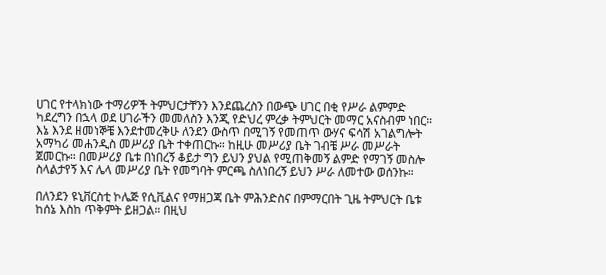ሀገር የተላክነው ተማሪዎች ትምህርታቸንን እንደጨረስን በውጭ ሀገር በቂ የሥራ ልምምድ ካደረግን በኋላ ወደ ሀገራችን መመለስን እንጂ የድህረ ምረቃ ትምህርት መማር አናስብም ነበር። እኔ እንደ ዘመነኞቼ እንደተመረቅሁ ለንደን ውስጥ በሚገኝ የመጠጥ ውሃና ፍሳሽ አገልግሎት አማካሪ መሐንዲስ መሥሪያ ቤት ተቀጠርኩ። ከዚሁ መሥሪያ ቤት ገብቼ ሥራ መሥራት ጀመርኩ። በመሥሪያ ቤቱ በነበረኝ ቆይታ ግን ይህን ያህል የሚጠቅመኝ ልምድ የማገኝ መስሎ ስላልታየኝ እና ሌላ መሥሪያ ቤት የመግባት ምርጫ ስለነበረኝ ይህን ሥራ ለመተው ወሰንኩ።

በለንደን ዩኒቨርስቲ ኮሌጅ የሲቪልና የማዘጋጃ ቤት ምሕንድስና በምማርበት ጊዜ ትምህርት ቤቱ ከሰኔ እስከ ጥቅምት ይዘጋል። በዚህ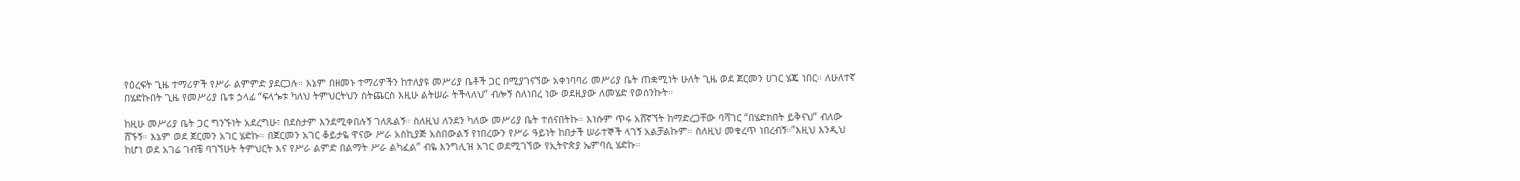የዕረፍት ጊዜ ተማሪዎች የሥራ ልምምድ ያደርጋሉ። እኔም በዘመኑ ተማሪዎችን ከተለያዩ መሥሪያ ቤቶች ጋር በሚያገናኘው አቀነባባሪ መሥሪያ ቤት ጠቋሚነት ሁለት ጊዜ ወደ ጀርመን ሀገር ሄጄ ነበር። ለሁለተኛ በሄድኩበት ጊዜ የመሥሪያ ቤቱ ኃላፊ “ፍላጐቱ ካለህ ትምህርትህን ስትጨርስ እዚሁ ልትሠራ ትችላለህ” ብሎኝ ስለነበረ ነው ወደዚያው ለመሄድ የወሰንኩት።

ከዚሁ መሥሪያ ቤት ጋር ግንኙነት አደረግሁ፣ በደስታም እንደሚቀበሉኝ ገለጹልኝ። ስለዚህ ለንደን ካለው መሥሪያ ቤት ተሰናበትኩ። እነሱም ጥሩ አሸኛኘት ከማድረጋቸው ባሻገር “በሄድክበት ይቅናህ” ብለው ሸኙኝ። እኔም ወደ ጀርመን አገር ሄድኩ። በጀርመን አገር ቆይታዬ ዋናው ሥራ አስኪያጅ አስበውልኝ የነበረውን የሥራ ዓይነት ከበታች ሠራተኞች ላገኝ አልቻልኩም። ስለዚህ መቁረጥ ነበረብኝ።”እዚህ እንዲህ ከሆነ ወደ አገሬ ገብቼ ባገኘሁት ትምህርት እና የሥራ ልምድ በልማት ሥራ ልካፈል” ብዬ እንግሊዝ አገር ወደሚገኘው የኢትዮጵያ ኤምባሲ ሄድኩ።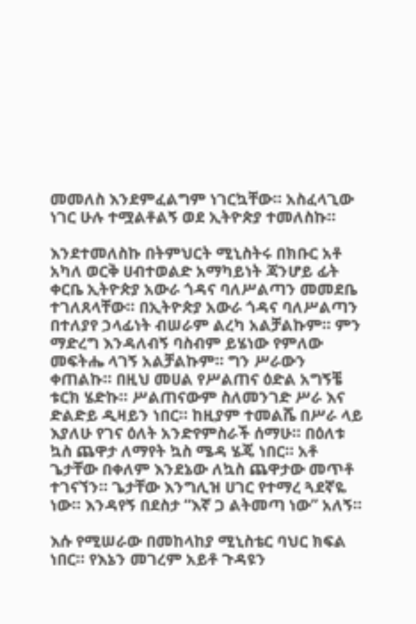መመለስ እንደምፈልግም ነገርኳቸው። አስፈላጊው ነገር ሁሉ ተሟልቶልኝ ወደ ኢትዮጵያ ተመለስኩ።

እንደተመለስኩ በትምህርት ሚኒስትሩ በክቡር አቶ አካለ ወርቅ ሀብተወልድ አማካይነት ጃንሆይ ፊት ቀርቤ ኢትዮጵያ አውራ ጎዳና ባለሥልጣን መመደቤ ተገለጸላቸው። በኢትዮጵያ አውራ ጎዳና ባለሥልጣን በተለያየ ኃላፊነት ብሠራም ልረካ አልቻልኩም። ምን ማድረግ እንዳለብኝ ባስብም ይሄነው የምለው መፍትሔ ላገኝ አልቻልኩም። ግን ሥራውን ቀጠልኩ። በዚህ መሀል የሥልጠና ዕድል አግኝቼ ቱርክ ሄድኩ። ሥልጠናውም ስለመንገድ ሥራ እና ድልድይ ዲዛይን ነበር። ከዚያም ተመልሼ በሥራ ላይ እያለሁ የገና ዕለት አንድየምስራች ሰማሁ። በዕለቱ ኳስ ጨዋታ ለማየት ኳስ ሜዳ ሄጄ ነበር። አቶ ጌታቸው በቀለም እንደኔው ለኳስ ጨዋታው መጥቶ ተገናኘን። ጌታቸው እንግሊዝ ሀገር የተማረ ጓደኛዬ ነው። እንዳየኝ በደስታ “እኛ ጋ ልትመጣ ነው” አለኝ።

እሱ የሚሠራው በመከላከያ ሚኒስቴር ባህር ክፍል ነበር። የእኔን መገረም አይቶ ጉዳዩን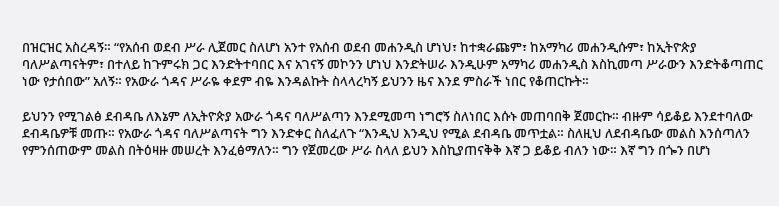በዝርዝር አስረዳኝ። “የአሰብ ወደብ ሥራ ሊጀመር ስለሆነ አንተ የአሰብ ወደብ መሐንዲስ ሆነህ፣ ከተቋራጩም፣ ከአማካሪ መሐንዲሱም፣ ከኢትዮጵያ ባለሥልጣናትም፣ በተለይ ከጉምሩክ ጋር እንድትተባበር እና አገናኝ መኮንን ሆነህ እንድትሠራ እንዲሁም አማካሪ መሐንዲስ እስኪመጣ ሥራውን እንድትቆጣጠር ነው የታሰበው” አለኝ። የአውራ ጎዳና ሥራዬ ቀደም ብዬ እንዳልኩት ስላላረካኝ ይህንን ዜና እንደ ምስራች ነበር የቆጠርኩት።

ይህንን የሚገልፅ ደብዳቤ ለእኔም ለኢትዮጵያ አውራ ጎዳና ባለሥልጣን እንደሚመጣ ነግሮኝ ስለነበር እሱኑ መጠባበቅ ጀመርኩ። ብዙም ሳይቆይ እንደተባለው ደብዳቤዎቹ መጡ። የአውራ ጎዳና ባለሥልጣናት ግን እንድቀር ስለፈለጉ “እንዲህ እንዲህ የሚል ደብዳቤ መጥቷል። ስለዚህ ለደብዳቤው መልስ እንሰጣለን የምንሰጠውም መልስ በትዕዛዙ መሠረት እንፈፅማለን። ግን የጀመረው ሥራ ስላለ ይህን እስኪያጠናቅቅ እኛ ጋ ይቆይ ብለን ነው። እኛ ግን በጐን በሆነ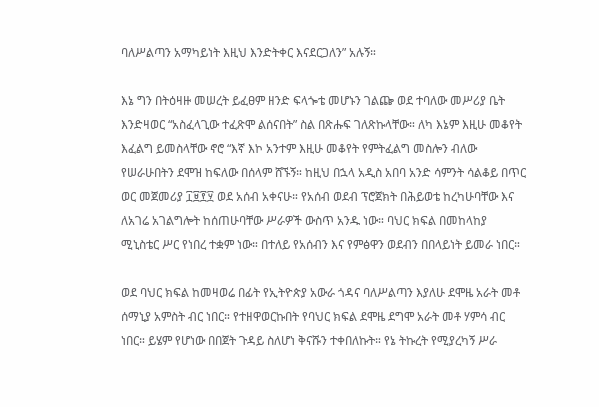ባለሥልጣን አማካይነት እዚህ እንድትቀር እናደርጋለን” አሉኝ።

እኔ ግን በትዕዛዙ መሠረት ይፈፀም ዘንድ ፍላጐቴ መሆኑን ገልጬ ወደ ተባለው መሥሪያ ቤት እንድዛወር “አስፈላጊው ተፈጽሞ ልሰናበት” ስል በጽሑፍ ገለጽኩላቸው። ለካ እኔም እዚሁ መቆየት እፈልግ ይመስላቸው ኖሮ “እኛ እኮ አንተም እዚሁ መቆየት የምትፈልግ መስሎን ብለው የሠራሁበትን ደሞዝ ከፍለው በሰላም ሸኙኝ። ከዚህ በኋላ አዲስ አበባ አንድ ሳምንት ሳልቆይ በጥር ወር መጀመሪያ ፲፱፻፶ ወደ አሰብ አቀናሁ። የአሰብ ወደብ ፕሮጀክት በሕይወቴ ከረካሁባቸው እና ለአገሬ አገልግሎት ከሰጠሁባቸው ሥራዎች ውስጥ አንዱ ነው። ባህር ክፍል በመከላከያ ሚኒስቴር ሥር የነበረ ተቋም ነው። በተለይ የአሰብን እና የምፅዋን ወደብን በበላይነት ይመራ ነበር።

ወደ ባህር ክፍል ከመዛወሬ በፊት የኢትዮጵያ አውራ ጎዳና ባለሥልጣን እያለሁ ደሞዜ አራት መቶ ሰማኒያ አምስት ብር ነበር። የተዘዋወርኩበት የባህር ክፍል ደሞዜ ደግሞ አራት መቶ ሃምሳ ብር ነበር። ይሄም የሆነው በበጀት ጉዳይ ስለሆነ ቅናሹን ተቀበለኩት። የኔ ትኩረት የሚያረካኝ ሥራ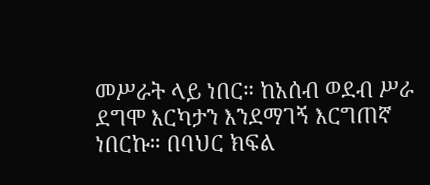መሥራት ላይ ነበር። ከአሰብ ወደብ ሥራ ደግሞ እርካታን እንደማገኝ እርግጠኛ ነበርኩ። በባህር ክፍል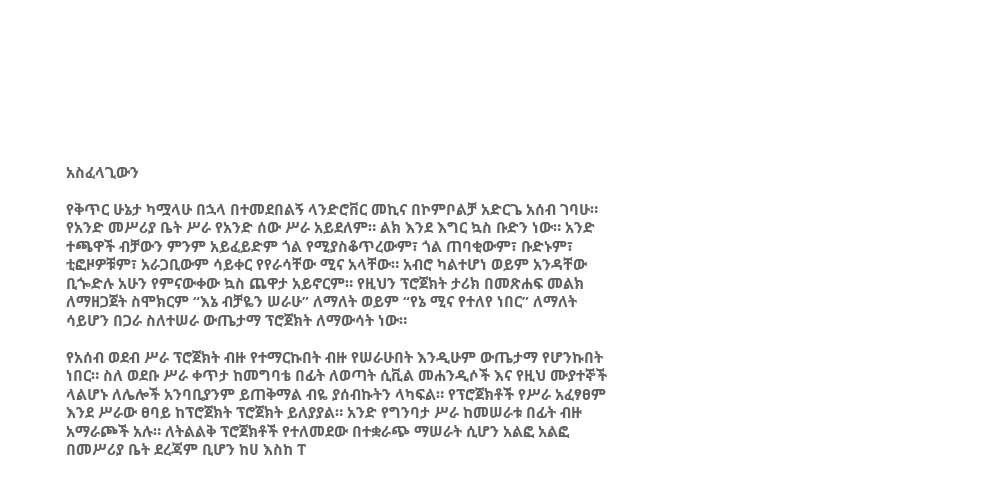አስፈላጊውን

የቅጥር ሁኔታ ካሟላሁ በኋላ በተመደበልኝ ላንድሮቨር መኪና በኮምቦልቻ አድርጌ አሰብ ገባሁ። የአንድ መሥሪያ ቤት ሥራ የአንድ ሰው ሥራ አይደለም። ልክ እንደ እግር ኳስ ቡድን ነው። አንድ ተጫዋች ብቻውን ምንም አይፈይድም ጎል የሚያስቆጥረውም፣ ጎል ጠባቂውም፣ ቡድኑም፣ ቲፎዞዎቹም፣ አራጋቢውም ሳይቀር የየራሳቸው ሚና አላቸው። አብሮ ካልተሆነ ወይም አንዳቸው ቢጐድሉ አሁን የምናውቀው ኳስ ጨዋታ አይኖርም። የዚህን ፕሮጀክት ታሪክ በመጽሐፍ መልክ ለማዘጋጀት ስሞክርም “እኔ ብቻዬን ሠራሁ” ለማለት ወይም “የኔ ሚና የተለየ ነበር” ለማለት ሳይሆን በጋራ ስለተሠራ ውጤታማ ፕሮጀክት ለማውሳት ነው።

የአሰብ ወደብ ሥራ ፕሮጀክት ብዙ የተማርኩበት ብዙ የሠራሁበት እንዲሁም ውጤታማ የሆንኩበት ነበር። ስለ ወደቡ ሥራ ቀጥታ ከመግባቴ በፊት ለወጣት ሲቪል መሐንዲሶች እና የዚህ ሙያተኞች ላልሆኑ ለሌሎች አንባቢያንም ይጠቅማል ብዬ ያሰብኩትን ላካፍል። የፕሮጀክቶች የሥራ አፈፃፀም እንደ ሥራው ፀባይ ከፕሮጀክት ፕሮጀክት ይለያያል። አንድ የግንባታ ሥራ ከመሠራቱ በፊት ብዙ አማራጮች አሉ። ለትልልቅ ፕሮጀክቶች የተለመደው በተቋራጭ ማሠራት ሲሆን አልፎ አልፎ በመሥሪያ ቤት ደረጃም ቢሆን ከሀ እስከ ፐ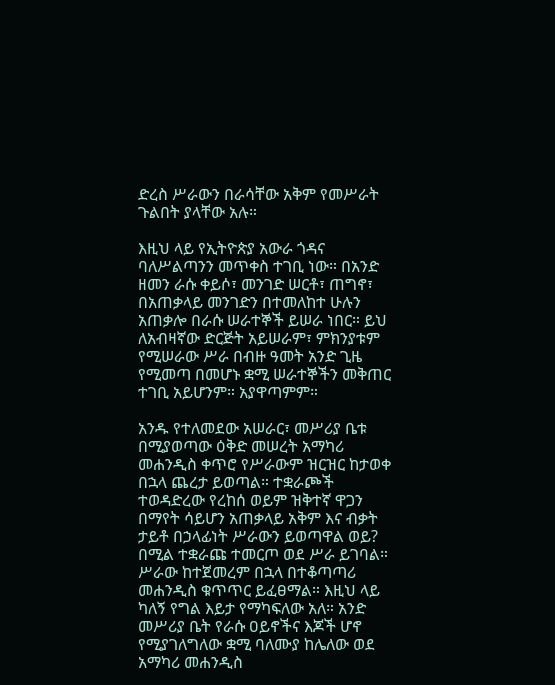ድረስ ሥራውን በራሳቸው አቅም የመሥራት ጉልበት ያላቸው አሉ።

እዚህ ላይ የኢትዮጵያ አውራ ጎዳና ባለሥልጣንን መጥቀስ ተገቢ ነው። በአንድ ዘመን ራሱ ቀይሶ፣ መንገድ ሠርቶ፣ ጠግኖ፣ በአጠቃላይ መንገድን በተመለከተ ሁሉን አጠቃሎ በራሱ ሠራተኞች ይሠራ ነበር። ይህ ለአብዛኛው ድርጅት አይሠራም፣ ምክንያቱም የሚሠራው ሥራ በብዙ ዓመት አንድ ጊዜ የሚመጣ በመሆኑ ቋሚ ሠራተኞችን መቅጠር ተገቢ አይሆንም። አያዋጣምም።

አንዱ የተለመደው አሠራር፣ መሥሪያ ቤቱ በሚያወጣው ዕቅድ መሠረት አማካሪ መሐንዲስ ቀጥሮ የሥራውም ዝርዝር ከታወቀ በኋላ ጨረታ ይወጣል። ተቋራጮች ተወዳድረው የረከሰ ወይም ዝቅተኛ ዋጋን በማየት ሳይሆን አጠቃላይ አቅም እና ብቃት ታይቶ በኃላፊነት ሥራውን ይወጣዋል ወይ? በሚል ተቋራጩ ተመርጦ ወደ ሥራ ይገባል። ሥራው ከተጀመረም በኋላ በተቆጣጣሪ መሐንዲስ ቁጥጥር ይፈፀማል። እዚህ ላይ ካለኝ የግል እይታ የማካፍለው አለ። አንድ መሥሪያ ቤት የራሱ ዐይኖችና እጆች ሆኖ የሚያገለግለው ቋሚ ባለሙያ ከሌለው ወደ አማካሪ መሐንዲስ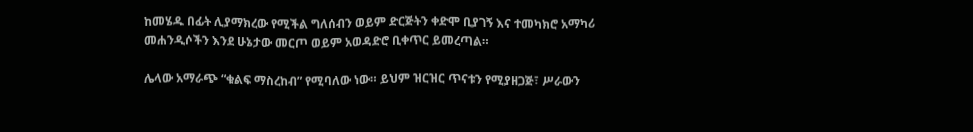ከመሄዱ በፊት ሊያማክረው የሚችል ግለሰብን ወይም ድርጅትን ቀድሞ ቢያገኝ እና ተመካክሮ አማካሪ መሐንዲሶችን እንደ ሁኔታው መርጦ ወይም አወዳድሮ ቢቀጥር ይመረጣል።

ሌላው አማራጭ “ቁልፍ ማስረከብ” የሚባለው ነው። ይህም ዝርዝር ጥናቱን የሚያዘጋጅ፣ ሥራውን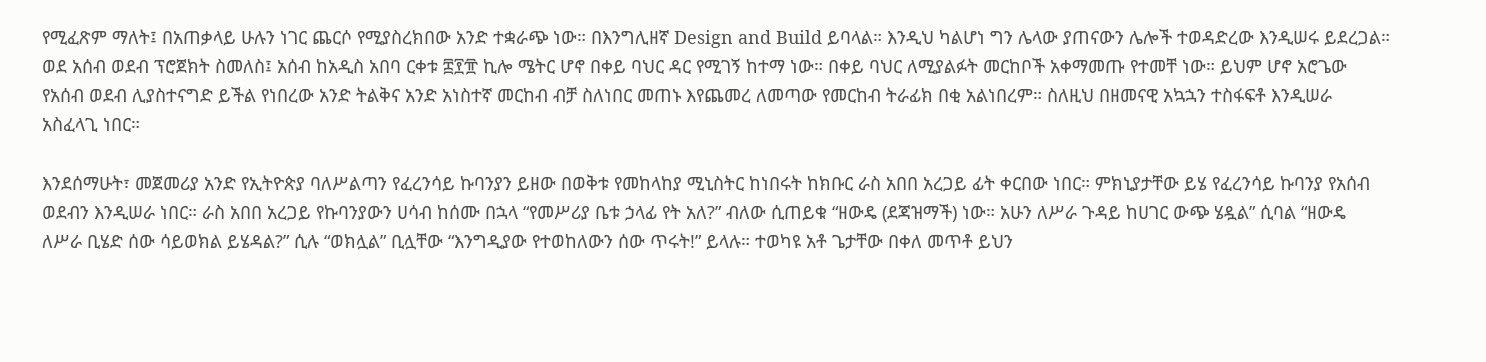የሚፈጽም ማለት፤ በአጠቃላይ ሁሉን ነገር ጨርሶ የሚያስረክበው አንድ ተቋራጭ ነው። በእንግሊዘኛ Design and Build ይባላል። እንዲህ ካልሆነ ግን ሌላው ያጠናውን ሌሎች ተወዳድረው እንዲሠሩ ይደረጋል። ወደ አሰብ ወደብ ፕሮጀክት ስመለስ፤ አሰብ ከአዲስ አበባ ርቀቱ ፰፻፹ ኪሎ ሜትር ሆኖ በቀይ ባህር ዳር የሚገኝ ከተማ ነው። በቀይ ባህር ለሚያልፉት መርከቦች አቀማመጡ የተመቸ ነው። ይህም ሆኖ አሮጌው የአሰብ ወደብ ሊያስተናግድ ይችል የነበረው አንድ ትልቅና አንድ አነስተኛ መርከብ ብቻ ስለነበር መጠኑ እየጨመረ ለመጣው የመርከብ ትራፊክ በቂ አልነበረም። ስለዚህ በዘመናዊ አኳኋን ተስፋፍቶ እንዲሠራ አስፈላጊ ነበር።

እንደሰማሁት፣ መጀመሪያ አንድ የኢትዮጵያ ባለሥልጣን የፈረንሳይ ኩባንያን ይዘው በወቅቱ የመከላከያ ሚኒስትር ከነበሩት ከክቡር ራስ አበበ አረጋይ ፊት ቀርበው ነበር። ምክኒያታቸው ይሄ የፈረንሳይ ኩባንያ የአሰብ ወደብን እንዲሠራ ነበር። ራስ አበበ አረጋይ የኩባንያውን ሀሳብ ከሰሙ በኋላ “የመሥሪያ ቤቱ ኃላፊ የት አለ?” ብለው ሲጠይቁ “ዘውዴ (ደጃዝማች) ነው። አሁን ለሥራ ጉዳይ ከሀገር ውጭ ሄዷል” ሲባል “ዘውዴ ለሥራ ቢሄድ ሰው ሳይወክል ይሄዳል?” ሲሉ “ወክሏል” ቢሏቸው “እንግዲያው የተወከለውን ሰው ጥሩት!” ይላሉ። ተወካዩ አቶ ጌታቸው በቀለ መጥቶ ይህን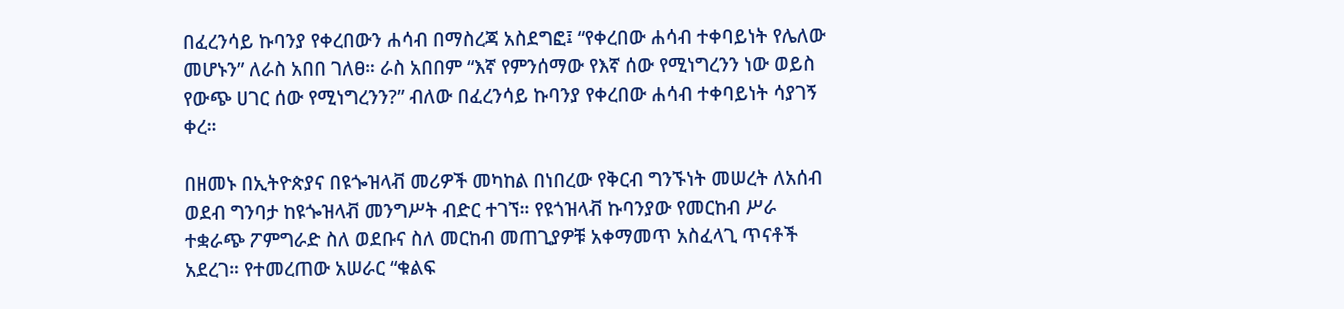በፈረንሳይ ኩባንያ የቀረበውን ሐሳብ በማስረጃ አስደግፎ፤ “የቀረበው ሐሳብ ተቀባይነት የሌለው መሆኑን” ለራስ አበበ ገለፀ። ራስ አበበም “እኛ የምንሰማው የእኛ ሰው የሚነግረንን ነው ወይስ የውጭ ሀገር ሰው የሚነግረንን?” ብለው በፈረንሳይ ኩባንያ የቀረበው ሐሳብ ተቀባይነት ሳያገኝ ቀረ።

በዘመኑ በኢትዮጵያና በዩጐዝላቭ መሪዎች መካከል በነበረው የቅርብ ግንኙነት መሠረት ለአሰብ ወደብ ግንባታ ከዩጐዝላቭ መንግሥት ብድር ተገኘ። የዩጎዝላቭ ኩባንያው የመርከብ ሥራ ተቋራጭ ፖምግራድ ስለ ወደቡና ስለ መርከብ መጠጊያዎቹ አቀማመጥ አስፈላጊ ጥናቶች አደረገ። የተመረጠው አሠራር “ቁልፍ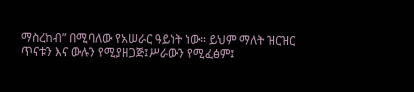ማስረከብ” በሚባለው የአሠራር ዓይነት ነው። ይህም ማለት ዝርዝር ጥናቱን እና ውሉን የሚያዘጋጅ፤ሥራውን የሚፈፅም፤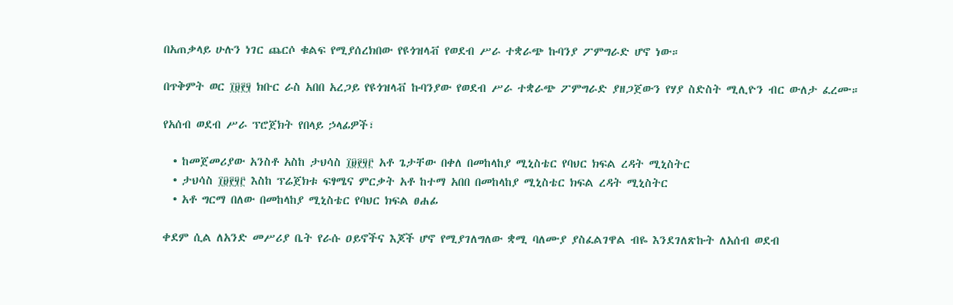በአጠቃላይ ሁሉን ነገር ጨርሶ ቁልፍ የሚያሰረክበው የዩጎዝላቭ የወደብ ሥራ ተቋራጭ ኩባንያ ፖምግራድ ሆኖ ነው።

በጥቅምት ወር ፲፱፻፶ ክቡር ራስ አበበ አረጋይ የዩጎዝላቭ ኩባንያው የወደብ ሥራ ተቋራጭ ፖምግራድ ያዘጋጀውን የሃያ ስድስት ሚሊዮን ብር ውለታ ፈረሙ።

የአሰብ ወደብ ሥራ ፕሮጀክት የበላይ ኃላፊዎች፣

  • ከመጀመሪያው አንስቶ አስከ ታህሳስ ፲፱፻፶፫ አቶ ጌታቸው በቀለ በመከላከያ ሚኒስቴር የባህር ክፍል ረዳት ሚኒስትር
  • ታህሳስ ፲፱፻፶፫ እስከ ፕሬጀክቱ ፍፃሜና ምርቃት አቶ ከተማ አበበ በመከላከያ ሚኒስቴር ክፍል ረዳት ሚኒስትር
  • አቶ ግርማ በለው በመከላከያ ሚኒስቴር የባህር ክፍል ፀሐፊ

ቀደም ሲል ለአንድ መሥሪያ ቤት የራሱ ዐይኖችና እጆች ሆኖ የሚያገለግለው ቋሚ ባለሙያ ያስፈልገዋል ብዬ እንደገለጽኩት ለአሰብ ወደብ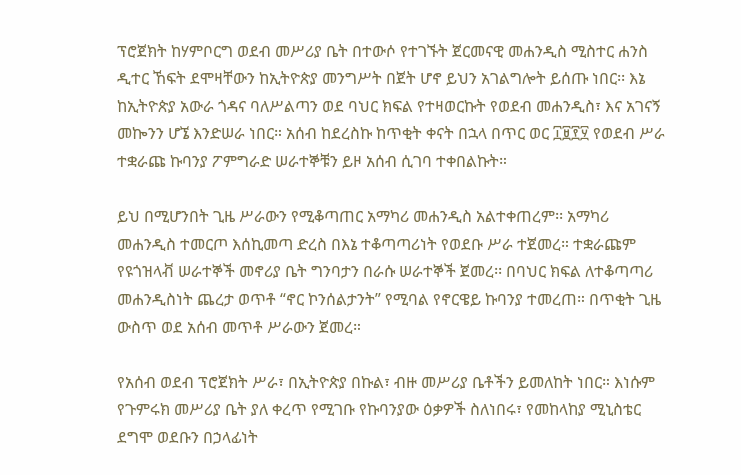ፕሮጀክት ከሃምቦርግ ወደብ መሥሪያ ቤት በተውሶ የተገኙት ጀርመናዊ መሐንዲስ ሚስተር ሐንስ ዲተር ኸፍት ደሞዛቸውን ከኢትዮጵያ መንግሥት በጀት ሆኖ ይህን አገልግሎት ይሰጡ ነበር፡፡ እኔ ከኢትዮጵያ አውራ ጎዳና ባለሥልጣን ወደ ባህር ክፍል የተዛወርኩት የወደብ መሐንዲስ፣ እና አገናኝ መኰንን ሆኜ እንድሠራ ነበር። አሰብ ከደረስኩ ከጥቂት ቀናት በኋላ በጥር ወር ፲፱፻፶ የወደብ ሥራ ተቋራጩ ኩባንያ ፖምግራድ ሠራተኞቹን ይዞ አሰብ ሲገባ ተቀበልኩት።

ይህ በሚሆንበት ጊዜ ሥራውን የሚቆጣጠር አማካሪ መሐንዲስ አልተቀጠረም፡፡ አማካሪ መሐንዲስ ተመርጦ እሰኪመጣ ድረስ በእኔ ተቆጣጣሪነት የወደቡ ሥራ ተጀመረ። ተቋራጩም የዩጎዝላቭ ሠራተኞች መኖሪያ ቤት ግንባታን በራሱ ሠራተኞች ጀመረ፡፡ በባህር ክፍል ለተቆጣጣሪ መሐንዲስነት ጨረታ ወጥቶ “ኖር ኮንሰልታንት” የሚባል የኖርዌይ ኩባንያ ተመረጠ። በጥቂት ጊዜ ውስጥ ወደ አሰብ መጥቶ ሥራውን ጀመረ።

የአሰብ ወደብ ፕሮጀክት ሥራ፣ በኢትዮጵያ በኩል፣ ብዙ መሥሪያ ቤቶችን ይመለከት ነበር። እነሱም የጉምሩክ መሥሪያ ቤት ያለ ቀረጥ የሚገቡ የኩባንያው ዕቃዎች ስለነበሩ፣ የመከላከያ ሚኒስቴር ደግሞ ወደቡን በኃላፊነት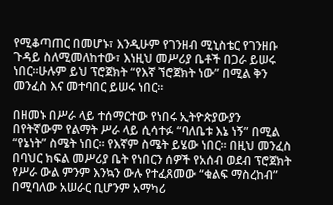የሚቆጣጠር በመሆኑ፣ እንዲሁም የገንዘብ ሚኒስቴር የገንዘቡ ጉዳይ ስለሚመለከተው፣ እነዚህ መሥሪያ ቤቶች በጋራ ይሠሩ ነበር።ሁሉም ይህ ፕሮጀክት “የእኛ ኘሮጀክት ነው” በሚል ቅን መንፈስ እና መተባበር ይሠሩ ነበር።

በዘመኑ በሥራ ላይ ተሰማርተው የነበሩ ኢትዮጵያውያን በየትኛውም የልማት ሥራ ላይ ሲሳተፉ “ባለቤቱ እኔ ነኝ” በሚል “የኔነት” ስሜት ነበር። የእኛም ስሜት ይሄው ነበር። በዚህ መንፈስ በባህር ክፍል መሥሪያ ቤት የነበርን ሰዎች የአሰብ ወደብ ፕሮጀክት የሥራ ውል ምንም እንኳን ውሉ የተፈጸመው “ቁልፍ ማስረከብ” በሚባለው አሠራር ቢሆንም አማካሪ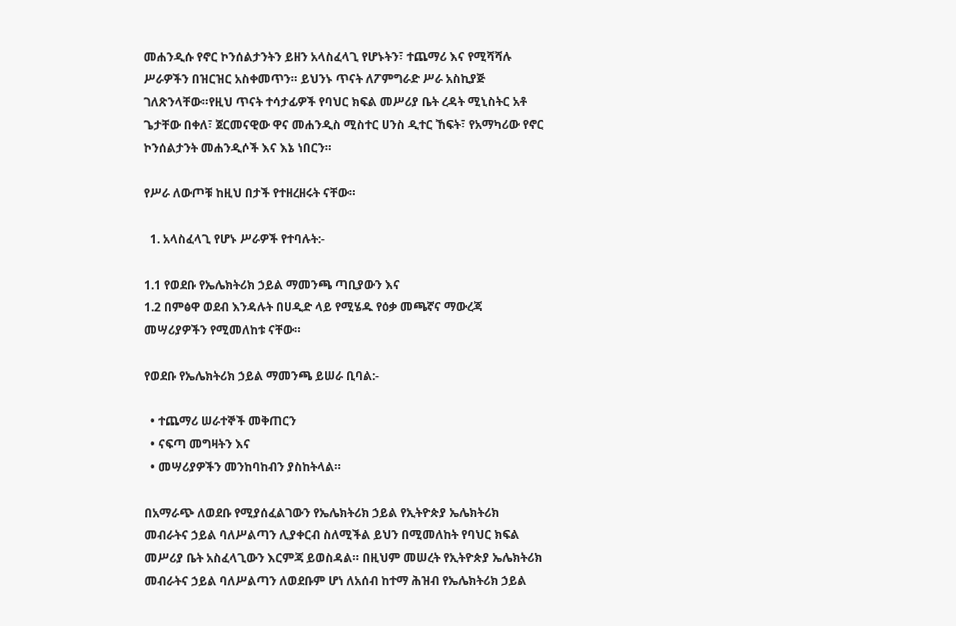መሐንዲሱ የኖር ኮንሰልታንትን ይዘን አላስፈላጊ የሆኑትን፣ ተጨማሪ እና የሚሻሻሉ ሥራዎችን በዝርዝር አስቀመጥን። ይህንኑ ጥናት ለፖምግራድ ሥራ አስኪያጅ ገለጽንላቸው።የዚህ ጥናት ተሳታፊዎች የባህር ክፍል መሥሪያ ቤት ረዳት ሚኒስትር አቶ ጌታቸው በቀለ፣ ጀርመናዊው ዋና መሐንዲስ ሚስተር ሀንስ ዲተር ኸፍት፣ የአማካሪው የኖር ኮንሰልታንት መሐንዲሶች እና እኔ ነበርን።

የሥራ ለውጦቹ ከዚህ በታች የተዘረዘሩት ናቸው።

  1. አላስፈላጊ የሆኑ ሥራዎች የተባሉት:-

1.1 የወደቡ የኤሌክትሪክ ኃይል ማመንጫ ጣቢያውን እና
1.2 በምፅዋ ወደብ እንዳሉት በሀዲድ ላይ የሚሄዱ የዕቃ መጫኛና ማውረጃ መሣሪያዎችን የሚመለከቱ ናቸው።

የወደቡ የኤሌክትሪክ ኃይል ማመንጫ ይሠራ ቢባል:-

  • ተጨማሪ ሠራተኞች መቅጠርን
  • ናፍጣ መግዛትን እና
  • መሣሪያዎችን መንከባከብን ያስከትላል።

በአማራጭ ለወደቡ የሚያሰፈልገውን የኤሌክትሪክ ኃይል የኢትዮጵያ ኤሌክትሪክ መብራትና ኃይል ባለሥልጣን ሊያቀርብ ስለሚችል ይህን በሚመለከት የባህር ክፍል መሥሪያ ቤት አስፈላጊውን እርምጃ ይወስዳል። በዚህም መሠረት የኢትዮጵያ ኤሌክትሪክ መብራትና ኃይል ባለሥልጣን ለወደቡም ሆነ ለአሰብ ከተማ ሕዝብ የኤሌክትሪክ ኃይል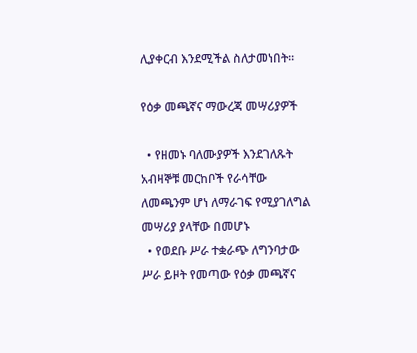ሊያቀርብ እንደሚችል ስለታመነበት።

የዕቃ መጫኛና ማውረጃ መሣሪያዎች

  • የዘመኑ ባለሙያዎች እንደገለጹት አብዛኞቹ መርከቦች የራሳቸው ለመጫንም ሆነ ለማራገፍ የሚያገለግል መሣሪያ ያላቸው በመሆኑ
  • የወደቡ ሥራ ተቋራጭ ለግንባታው ሥራ ይዞት የመጣው የዕቃ መጫኛና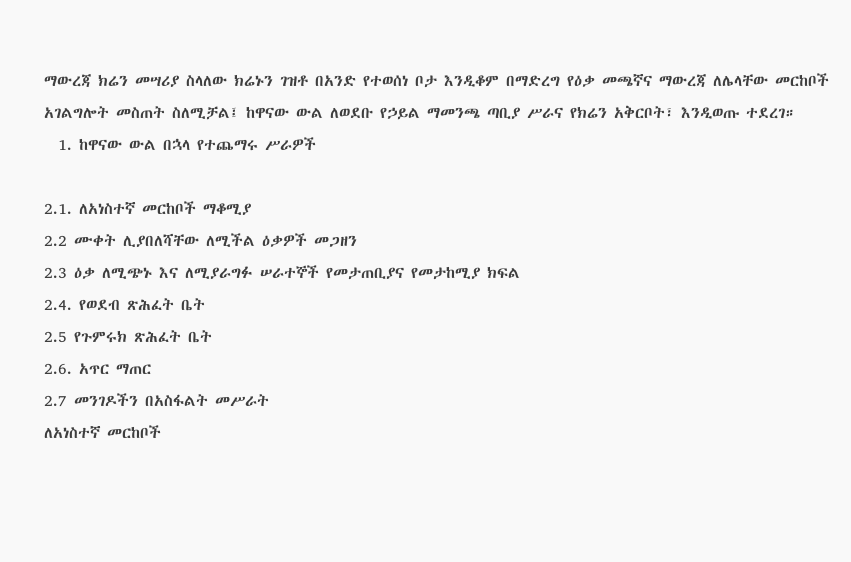ማውረጃ ክሬን መሣሪያ ስላለው ክሬኑን ገዝቶ በአንድ የተወሰነ ቦታ እንዲቆም በማድረግ የዕቃ መጫኛና ማውረጃ ለሌላቸው መርከቦች አገልግሎት መስጠት ስለሚቻል፤ ከዋናው ውል ለወደቡ የኃይል ማመንጫ ጣቢያ ሥራና የክሬን አቅርቦት፣ እንዲወጡ ተደረገ።
  1. ከዋናው ውል በኋላ የተጨማሩ ሥራዎች

2.1. ለአነስተኛ መርከቦች ማቆሚያ
2.2 ሙቀት ሊያበለሻቸው ለሚችል ዕቃዎች መጋዘን
2.3 ዕቃ ለሚጭኑ እና ለሚያራግፉ ሠራተኞች የመታጠቢያና የመታከሚያ ክፍል
2.4. የወደብ ጽሕፈት ቤት
2.5 የጉምሩክ ጽሕፈት ቤት
2.6. አጥር ማጠር
2.7 መንገዶችን በአስፋልት መሥራት
ለአነስተኛ መርከቦች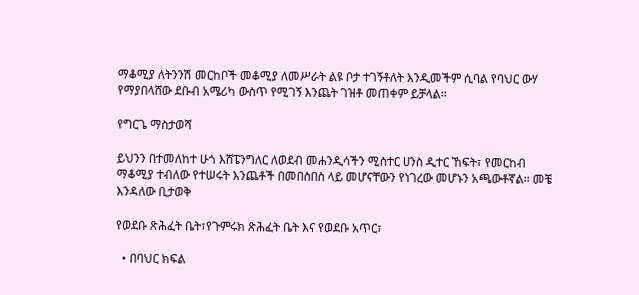ማቆሚያ ለትንንሽ መርከቦች መቆሚያ ለመሥራት ልዩ ቦታ ተገኝቶለት እንዲመችም ሲባል የባህር ውሃ የማያበላሸው ደቡብ አሜሪካ ውስጥ የሚገኝ እንጨት ገዝቶ መጠቀም ይቻላል።

የግርጌ ማስታወሻ

ይህንን በተመለከተ ሁጎ እሸፔንግለር ለወደብ መሐንዲሳችን ሚስተር ሀንስ ዲተር ኸፍት፣ የመርከብ ማቆሚያ ተብለው የተሠሩት እንጨቶች በመበስበስ ላይ መሆናቸውን የነገረው መሆኑን አጫውቶኛል፡፡ መቼ እንዳለው ቢታወቅ

የወደቡ ጽሕፈት ቤት፣የጉምሩክ ጽሕፈት ቤት እና የወደቡ አጥር፣

  • በባህር ክፍል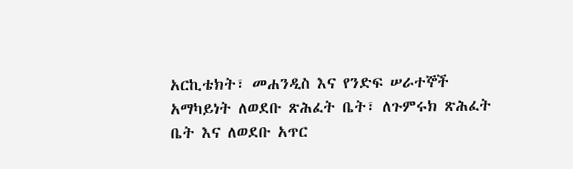አርኪቴክት፣ መሐንዲስ እና የንድፍ ሠራተኞች አማካይነት ለወደቡ ጽሕፈት ቤት፣ ለጉምሩክ ጽሕፈት ቤት እና ለወደቡ አጥር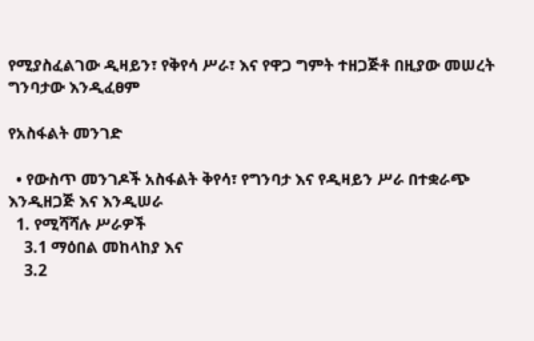የሚያስፈልገው ዲዛይን፣ የቅየሳ ሥራ፣ እና የዋጋ ግምት ተዘጋጅቶ በዚያው መሠረት ግንባታው እንዲፈፀም

የአስፋልት መንገድ

  • የውስጥ መንገዶች አስፋልት ቅየሳ፣ የግንባታ እና የዲዛይን ሥራ በተቋራጭ እንዲዘጋጅ እና እንዲሠራ
  1. የሚሻሻሉ ሥራዎች
    3.1 ማዕበል መከላከያ እና
    3.2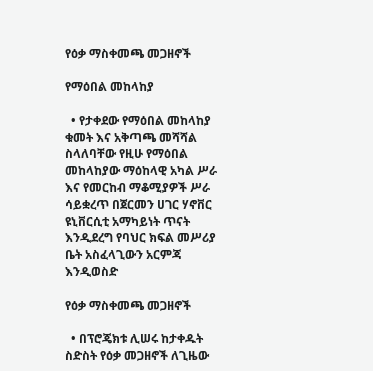የዕቃ ማስቀመጫ መጋዘኖች

የማዕበል መከላከያ

  • የታቀደው የማዕበል መከላከያ ቁመት እና አቅጣጫ መሻሻል ስላለባቸው የዚሁ የማዕበል መከላከያው ማዕከላዊ አካል ሥራ እና የመርከብ ማቆሚያዎች ሥራ ሳይቋረጥ በጀርመን ሀገር ሃኖቨር ዩኒቨርሲቲ አማካይነት ጥናት እንዲደረግ የባህር ክፍል መሥሪያ ቤት አስፈላጊውን አርምጃ እንዲወስድ

የዕቃ ማስቀመጫ መጋዘኖች

  • በፕሮጄክቱ ሊሠሩ ከታቀዱት ስድስት የዕቃ መጋዘኖች ለጊዜው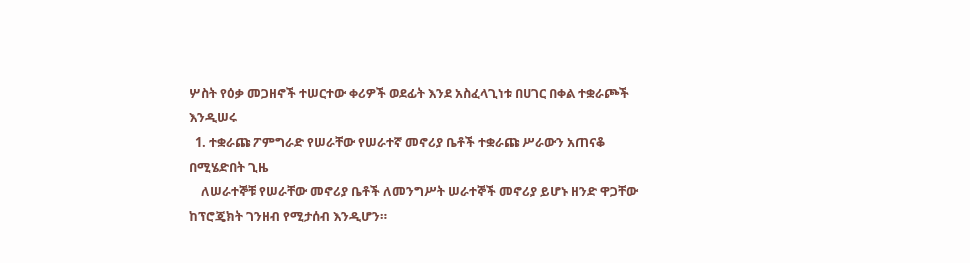ሦስት የዕቃ መጋዘኖች ተሠርተው ቀሪዎች ወደፊት እንደ አስፈላጊነቱ በሀገር በቀል ተቋራጮች እንዲሠሩ
  1. ተቋራጩ ፖምግራድ የሠራቸው የሠራተኛ መኖሪያ ቤቶች ተቋራጩ ሥራውን አጠናቆ በሚሄድበት ጊዜ
    ለሠራተኞቹ የሠራቸው መኖሪያ ቤቶች ለመንግሥት ሠራተኞች መኖሪያ ይሆኑ ዘንድ ዋጋቸው ከፕሮጄክት ገንዘብ የሚታሰብ እንዲሆን።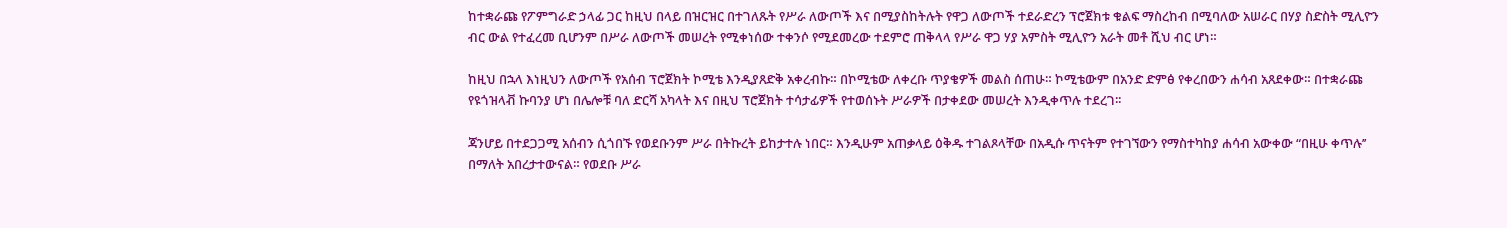ከተቋራጩ የፖምግራድ ኃላፊ ጋር ከዚህ በላይ በዝርዝር በተገለጹት የሥራ ለውጦች እና በሚያስከትሉት የዋጋ ለውጦች ተደራድረን ፕሮጀክቱ ቁልፍ ማስረከብ በሚባለው አሠራር በሃያ ስድስት ሚሊዮን ብር ውል የተፈረመ ቢሆንም በሥራ ለውጦች መሠረት የሚቀነሰው ተቀንሶ የሚደመረው ተደምሮ ጠቅላላ የሥራ ዋጋ ሃያ አምስት ሚሊዮን አራት መቶ ሺህ ብር ሆነ።

ከዚህ በኋላ እነዚህን ለውጦች የአሰብ ፕሮጀክት ኮሚቴ እንዲያጸድቅ አቀረብኩ። በኮሚቴው ለቀረቡ ጥያቄዎች መልስ ሰጠሁ። ኮሚቴውም በአንድ ድምፅ የቀረበውን ሐሳብ አጸደቀው። በተቋራጩ የዩጎዝላቭ ኩባንያ ሆነ በሌሎቹ ባለ ድርሻ አካላት እና በዚህ ፕሮጀክት ተሳታፊዎች የተወሰኑት ሥራዎች በታቀደው መሠረት እንዲቀጥሉ ተደረገ፡፡

ጃንሆይ በተደጋጋሚ አሰብን ሲጎበኙ የወደቡንም ሥራ በትኩረት ይከታተሉ ነበር። እንዲሁም አጠቃላይ ዕቅዱ ተገልጾላቸው በአዲሱ ጥናትም የተገኘውን የማስተካከያ ሐሳብ አውቀው “በዚሁ ቀጥሉ’’ በማለት አበረታተውናል። የወደቡ ሥራ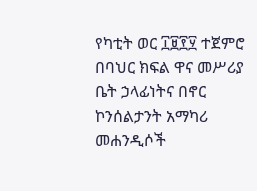የካቲት ወር ፲፱፻፶ ተጀምሮ በባህር ክፍል ዋና መሥሪያ ቤት ኃላፊነትና በኖር ኮንሰልታንት አማካሪ መሐንዲሶች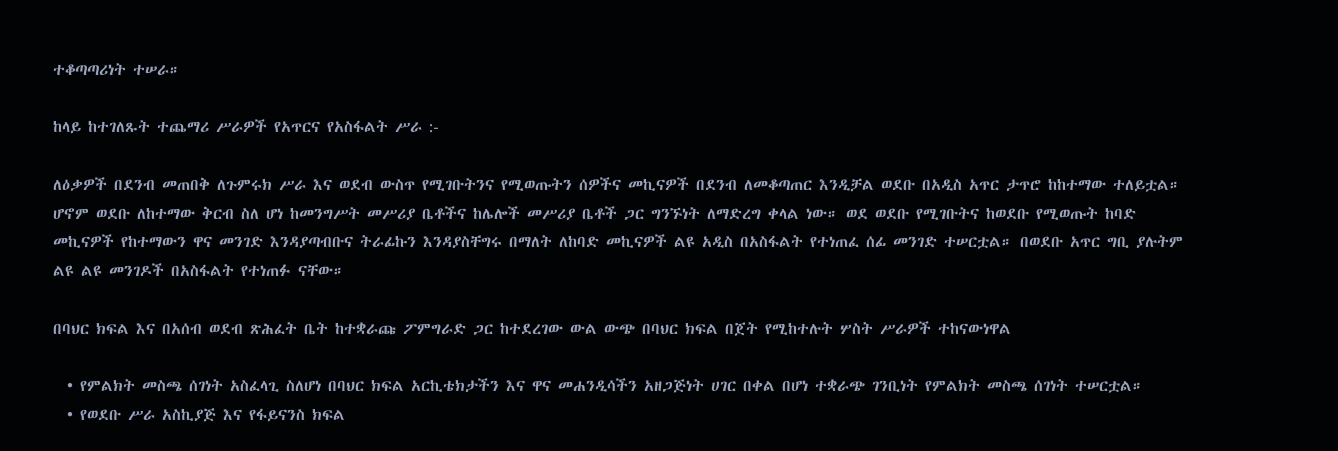ተቆጣጣሪነት ተሠራ።

ከላይ ከተገለጹት ተጨማሪ ሥራዎች የአጥርና የአስፋልት ሥራ :-

ለዕቃዎች በደንብ መጠበቅ ለጉምሩክ ሥራ እና ወደብ ውስጥ የሚገቡትንና የሚወጡትን ሰዎችና መኪናዎች በደንብ ለመቆጣጠር እንዲቻል ወደቡ በአዲስ አጥር ታጥሮ ከከተማው ተለይቷል። ሆኖም ወደቡ ለከተማው ቅርብ ስለ ሆነ ከመንግሥት መሥሪያ ቤቶችና ከሌሎች መሥሪያ ቤቶች ጋር ግንኙነት ለማድረግ ቀላል ነው። ወደ ወደቡ የሚገቡትና ከወደቡ የሚወጡት ከባድ መኪናዎች የከተማውን ዋና መንገድ እንዳያጣብቡና ትራፊኩን እንዳያስቸግሩ በማለት ለከባድ መኪናዎች ልዩ አዲስ በአስፋልት የተነጠፈ ሰፊ መንገድ ተሠርቷል። በወደቡ አጥር ግቢ ያሉትም ልዩ ልዩ መንገዶች በአስፋልት የተነጠፉ ናቸው።

በባህር ክፍል እና በአሰብ ወደብ ጽሕፈት ቤት ከተቋራጩ ፖምግራድ ጋር ከተደረገው ውል ውጭ በባህር ክፍል በጀት የሚከተሉት ሦስት ሥራዎች ተከናውነዋል

  • የምልክት መስጫ ሰገነት አስፈላጊ ስለሆነ በባህር ክፍል አርኪቴክታችን እና ዋና መሐንዲሳችን አዘጋጅነት ሀገር በቀል በሆነ ተቋራጭ ገንቢነት የምልክት መስጫ ሰገነት ተሠርቷል።
  • የወደቡ ሥራ አስኪያጅ እና የፋይናንስ ክፍል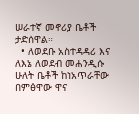ሠራተኛ መኖሪያ ቤቶች ታድሰዋል።
  • ለወደቡ አስተዳዳሪ እና ለእኔ ለወደብ መሐንዲሱ ሁለት ቤቶች ከነአጥራቸው በምፅዋው ዋና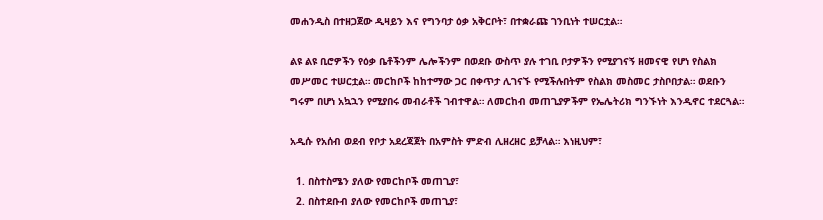መሐንዲስ በተዘጋጀው ዲዛይን እና የግንባታ ዕቃ አቅርቦት፣ በተቋራጩ ገንቢነት ተሠርቷል።

ልዩ ልዩ ቢሮዎችን የዕቃ ቤቶችንም ሌሎችንም በወደቡ ውስጥ ያሉ ተገቢ ቦታዎችን የሚያገናኝ ዘመናዊ የሆነ የስልክ መሥመር ተሠርቷል። መርከቦች ከከተማው ጋር በቀጥታ ሊገናኙ የሚችሉበትም የስልክ መስመር ታስቦበታል። ወደቡን ግሩም በሆነ አኳኋን የሚያበሩ መብራቶች ገብተዋል። ለመርከብ መጠጊያዎችም የኤሌትሪክ ግንኙነት እንዲኖር ተደርጓል።

አዲሱ የአሰብ ወደብ የቦታ አደረጃጀት በአምስት ምድብ ሊዘረዘር ይቻላል። እነዚህም፣

  1. በስተስሜን ያለው የመርከቦች መጠጊያ፣
  2. በስተደቡብ ያለው የመርከቦች መጠጊያ፣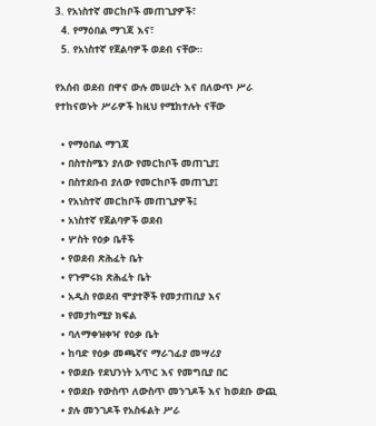3. የአነስተኛ መርከቦች መጠጊያዎች፣
  4. የማዕበል ማገጃ እና፣
  5. የአነስተኛ የጀልባዎች ወደብ ናቸው።

የአሰብ ወደብ በዋና ውሉ መሠረት እና በለውጥ ሥራ የተከናወኑት ሥራዎች ከዚህ የሚከተሉት ናቸው

  • የማዕበል ማገጃ
  • በስተስሜን ያለው የመርከቦች መጠጊያ፤
  • በስተደቡብ ያለው የመርከቦች መጠጊያ፤
  • የአነስተኛ መርከቦች መጠጊያዎች፤
  • አነስተኛ የጀልባዎች ወደብ
  • ሦስት የዕቃ ቤቶች
  • የወደብ ጽሕፈት ቤት
  • የጉምሩክ ጽሕፈት ቤት
  • አዲስ የወደብ ሞያተኞች የመታጠቢያ እና
  • የመታከሚያ ክፍል
  • ባለማቀዝቀዣ የዕቃ ቤት
  • ከባድ የዕቃ መጫኛና ማራገፊያ መሣሪያ
  • የወደቡ የደህንነት አጥር እና የመግቢያ በር
  • የወደቡ የውስጥ ለውስጥ መንገዶች እና ከወደቡ ውጪ
  • ያሉ መንገዶች የአስፋልት ሥራ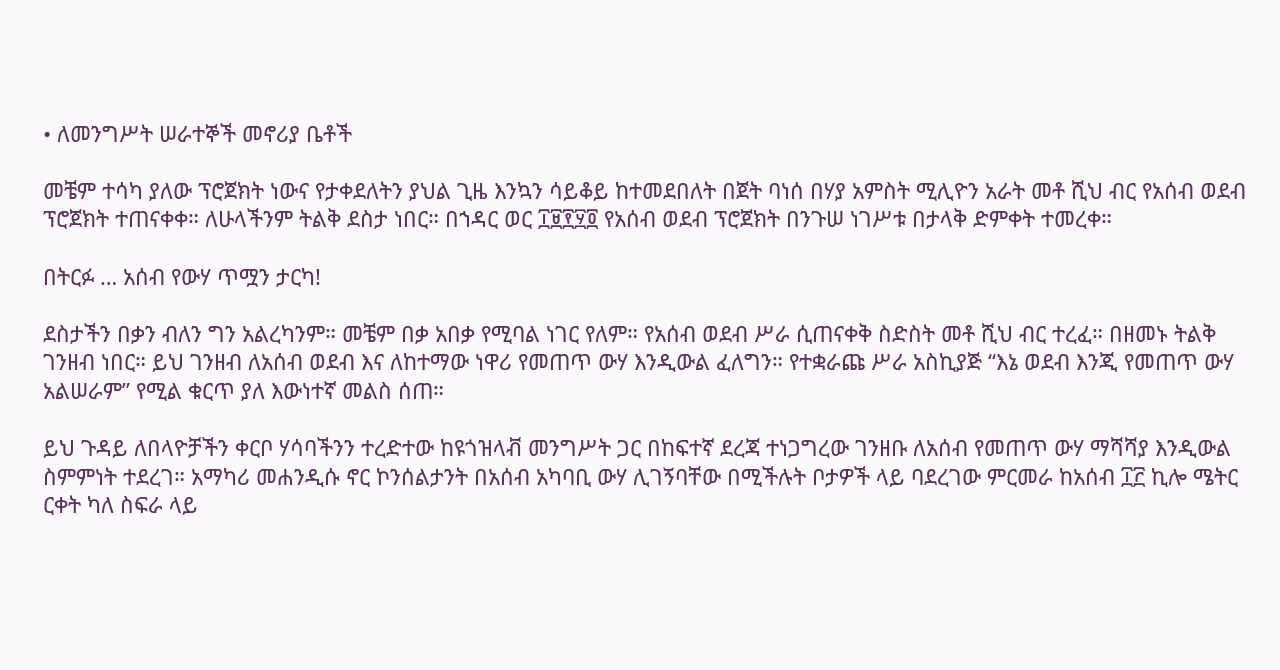• ለመንግሥት ሠራተኞች መኖሪያ ቤቶች

መቼም ተሳካ ያለው ፕሮጀክት ነውና የታቀደለትን ያህል ጊዜ እንኳን ሳይቆይ ከተመደበለት በጀት ባነሰ በሃያ አምስት ሚሊዮን አራት መቶ ሺህ ብር የአሰብ ወደብ ፕሮጀክት ተጠናቀቀ። ለሁላችንም ትልቅ ደስታ ነበር። በኀዳር ወር ፲፱፻፶፬ የአሰብ ወደብ ፕሮጀክት በንጉሠ ነገሥቱ በታላቅ ድምቀት ተመረቀ።

በትርፉ … አሰብ የውሃ ጥሟን ታርካ!

ደስታችን በቃን ብለን ግን አልረካንም። መቼም በቃ አበቃ የሚባል ነገር የለም። የአሰብ ወደብ ሥራ ሲጠናቀቅ ስድስት መቶ ሺህ ብር ተረፈ። በዘመኑ ትልቅ ገንዘብ ነበር። ይህ ገንዘብ ለአሰብ ወደብ እና ለከተማው ነዋሪ የመጠጥ ውሃ እንዲውል ፈለግን። የተቋራጩ ሥራ አስኪያጅ “እኔ ወደብ እንጂ የመጠጥ ውሃ አልሠራም” የሚል ቁርጥ ያለ እውነተኛ መልስ ሰጠ።

ይህ ጉዳይ ለበላዮቻችን ቀርቦ ሃሳባችንን ተረድተው ከዩጎዝላቭ መንግሥት ጋር በከፍተኛ ደረጃ ተነጋግረው ገንዘቡ ለአሰብ የመጠጥ ውሃ ማሻሻያ እንዲውል ስምምነት ተደረገ። አማካሪ መሐንዲሱ ኖር ኮንሰልታንት በአሰብ አካባቢ ውሃ ሊገኝባቸው በሚችሉት ቦታዎች ላይ ባደረገው ምርመራ ከአሰብ ፲፫ ኪሎ ሜትር ርቀት ካለ ስፍራ ላይ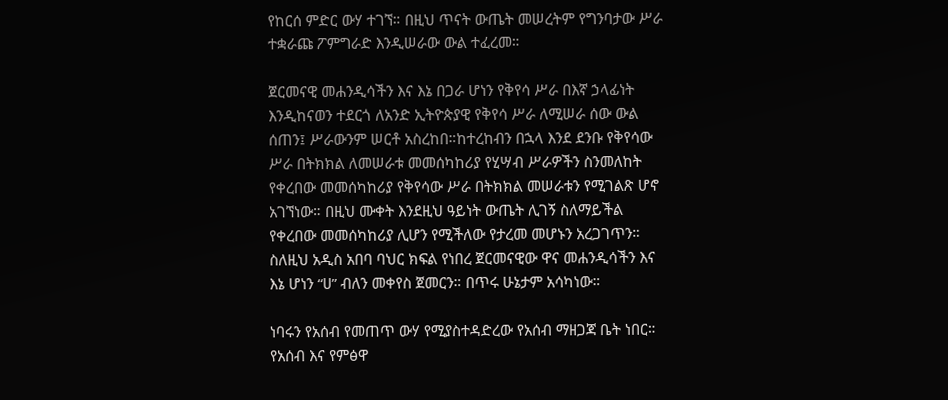የከርሰ ምድር ውሃ ተገኘ። በዚህ ጥናት ውጤት መሠረትም የግንባታው ሥራ ተቋራጩ ፖምግራድ እንዲሠራው ውል ተፈረመ።

ጀርመናዊ መሐንዲሳችን እና እኔ በጋራ ሆነን የቅየሳ ሥራ በእኛ ኃላፊነት እንዲከናወን ተደርጎ ለአንድ ኢትዮጵያዊ የቅየሳ ሥራ ለሚሠራ ሰው ውል ሰጠን፤ ሥራውንም ሠርቶ አስረከበ።ከተረከብን በኋላ እንደ ደንቡ የቅየሳው ሥራ በትክክል ለመሠራቱ መመሰካከሪያ የሂሣብ ሥራዎችን ስንመለከት የቀረበው መመሰካከሪያ የቅየሳው ሥራ በትክክል መሠራቱን የሚገልጽ ሆኖ አገኘነው። በዚህ ሙቀት እንደዚህ ዓይነት ውጤት ሊገኝ ስለማይችል የቀረበው መመሰካከሪያ ሊሆን የሚችለው የታረመ መሆኑን አረጋገጥን። ስለዚህ አዲስ አበባ ባህር ክፍል የነበረ ጀርመናዊው ዋና መሐንዲሳችን እና እኔ ሆነን “ሀ” ብለን መቀየስ ጀመርን። በጥሩ ሁኔታም አሳካነው።

ነባሩን የአሰብ የመጠጥ ውሃ የሚያስተዳድረው የአሰብ ማዘጋጃ ቤት ነበር። የአሰብ እና የምፅዋ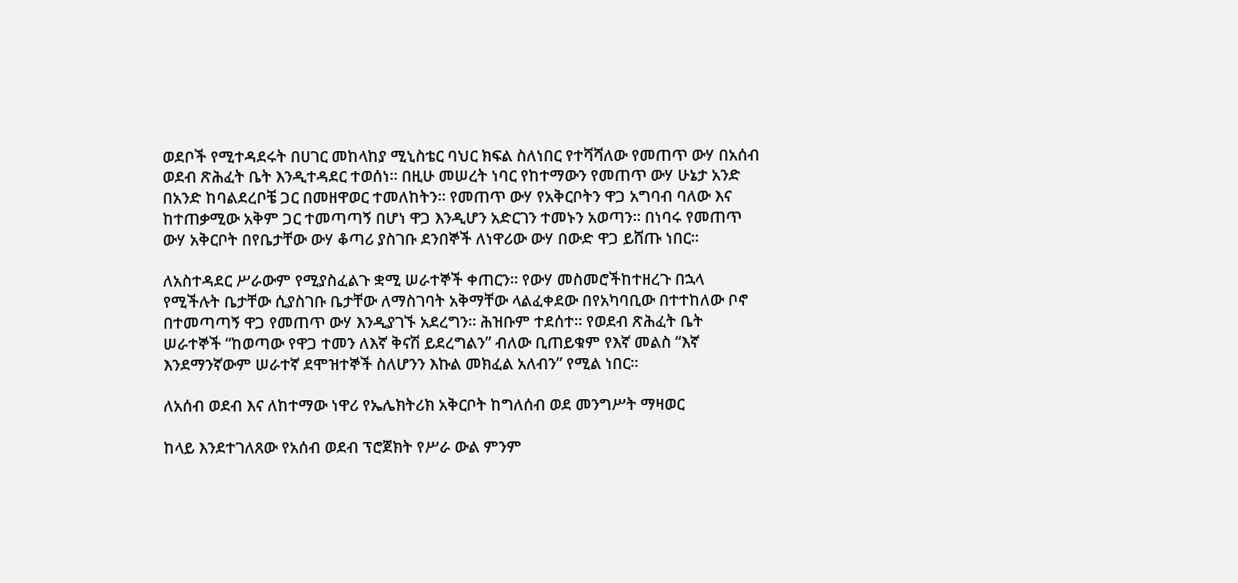ወደቦች የሚተዳደሩት በሀገር መከላከያ ሚኒስቴር ባህር ክፍል ስለነበር የተሻሻለው የመጠጥ ውሃ በአሰብ ወደብ ጽሕፈት ቤት እንዲተዳደር ተወሰነ። በዚሁ መሠረት ነባር የከተማውን የመጠጥ ውሃ ሁኔታ አንድ በአንድ ከባልደረቦቼ ጋር በመዘዋወር ተመለከትን። የመጠጥ ውሃ የአቅርቦትን ዋጋ አግባብ ባለው እና ከተጠቃሚው አቅም ጋር ተመጣጣኝ በሆነ ዋጋ እንዲሆን አድርገን ተመኑን አወጣን። በነባሩ የመጠጥ ውሃ አቅርቦት በየቤታቸው ውሃ ቆጣሪ ያስገቡ ደንበኞች ለነዋሪው ውሃ በውድ ዋጋ ይሸጡ ነበር።

ለአስተዳደር ሥራውም የሚያስፈልጉ ቋሚ ሠራተኞች ቀጠርን። የውሃ መስመሮችከተዘረጉ በኋላ የሚችሉት ቤታቸው ሲያስገቡ ቤታቸው ለማስገባት አቅማቸው ላልፈቀደው በየአካባቢው በተተከለው ቦኖ በተመጣጣኝ ዋጋ የመጠጥ ውሃ እንዲያገኙ አደረግን። ሕዝቡም ተደሰተ። የወደብ ጽሕፈት ቤት ሠራተኞች “ከወጣው የዋጋ ተመን ለእኛ ቅናሽ ይደረግልን” ብለው ቢጠይቁም የእኛ መልስ “እኛ እንደማንኛውም ሠራተኛ ደሞዝተኞች ስለሆንን እኩል መክፈል አለብን” የሚል ነበር።

ለአሰብ ወደብ እና ለከተማው ነዋሪ የኤሌክትሪክ አቅርቦት ከግለሰብ ወደ መንግሥት ማዛወር

ከላይ እንደተገለጸው የአሰብ ወደብ ፕሮጀክት የሥራ ውል ምንም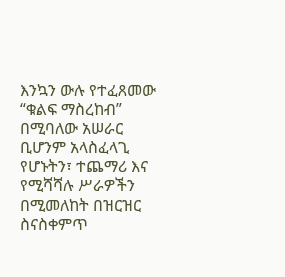እንኳን ውሉ የተፈጸመው “ቁልፍ ማስረከብ” በሚባለው አሠራር ቢሆንም አላስፈላጊ የሆኑትን፣ ተጨማሪ እና የሚሻሻሉ ሥራዎችን በሚመለከት በዝርዝር ስናስቀምጥ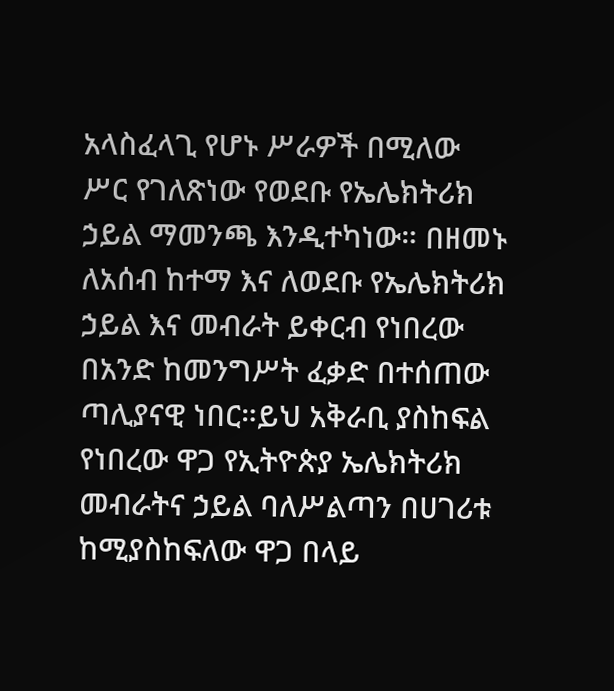አላስፈላጊ የሆኑ ሥራዎች በሚለው ሥር የገለጽነው የወደቡ የኤሌክትሪክ ኃይል ማመንጫ እንዲተካነው። በዘመኑ ለአሰብ ከተማ እና ለወደቡ የኤሌክትሪክ ኃይል እና መብራት ይቀርብ የነበረው በአንድ ከመንግሥት ፈቃድ በተሰጠው ጣሊያናዊ ነበር።ይህ አቅራቢ ያስከፍል የነበረው ዋጋ የኢትዮጵያ ኤሌክትሪክ መብራትና ኃይል ባለሥልጣን በሀገሪቱ ከሚያስከፍለው ዋጋ በላይ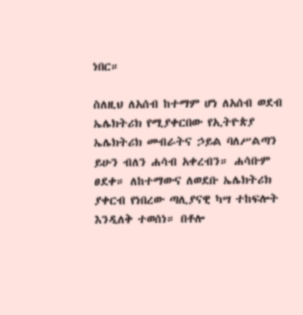ነበር።

ስለዚህ ለአሰብ ከተማም ሆነ ለአሰብ ወደብ ኤሌክትሪክ የሚያቀርበው የኢትዮጵያ ኤሌክትሪክ መብራትና ኃይል ባለሥልጣን ይሁን ብለን ሐሳብ አቀረብን። ሐሳቡም ፀደቀ። ለከተማውና ለወደቡ ኤሌክትሪክ ያቀርብ የነበረው ጣሊያናዊ ካሣ ተከፍሎት እንዲለቅ ተወሰነ። በቶሎ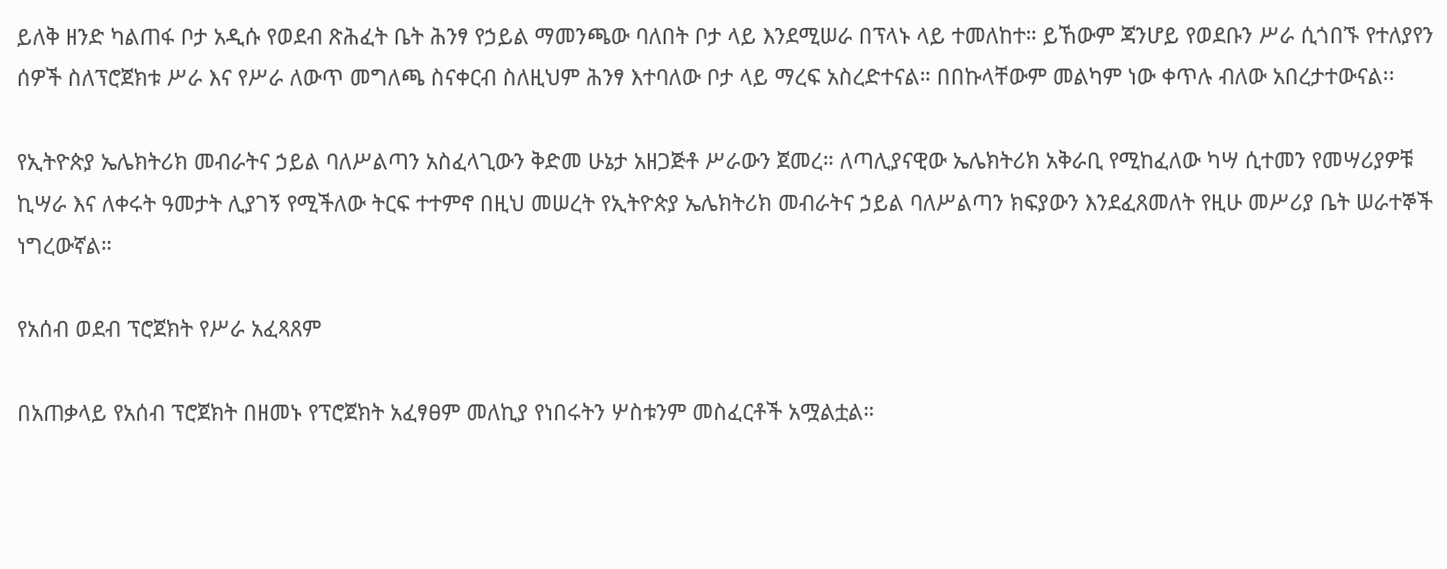ይለቅ ዘንድ ካልጠፋ ቦታ አዲሱ የወደብ ጽሕፈት ቤት ሕንፃ የኃይል ማመንጫው ባለበት ቦታ ላይ እንደሚሠራ በፕላኑ ላይ ተመለከተ። ይኸውም ጃንሆይ የወደቡን ሥራ ሲጎበኙ የተለያየን ሰዎች ስለፕሮጀክቱ ሥራ እና የሥራ ለውጥ መግለጫ ስናቀርብ ስለዚህም ሕንፃ እተባለው ቦታ ላይ ማረፍ አስረድተናል። በበኩላቸውም መልካም ነው ቀጥሉ ብለው አበረታተውናል፡፡

የኢትዮጵያ ኤሌክትሪክ መብራትና ኃይል ባለሥልጣን አስፈላጊውን ቅድመ ሁኔታ አዘጋጅቶ ሥራውን ጀመረ። ለጣሊያናዊው ኤሌክትሪክ አቅራቢ የሚከፈለው ካሣ ሲተመን የመሣሪያዎቹ ኪሣራ እና ለቀሩት ዓመታት ሊያገኝ የሚችለው ትርፍ ተተምኖ በዚህ መሠረት የኢትዮጵያ ኤሌክትሪክ መብራትና ኃይል ባለሥልጣን ክፍያውን እንደፈጸመለት የዚሁ መሥሪያ ቤት ሠራተኞች ነግረውኛል።

የአሰብ ወደብ ፕሮጀክት የሥራ አፈጻጸም

በአጠቃላይ የአሰብ ፕሮጀክት በዘመኑ የፕሮጀክት አፈፃፀም መለኪያ የነበሩትን ሦስቱንም መስፈርቶች አሟልቷል።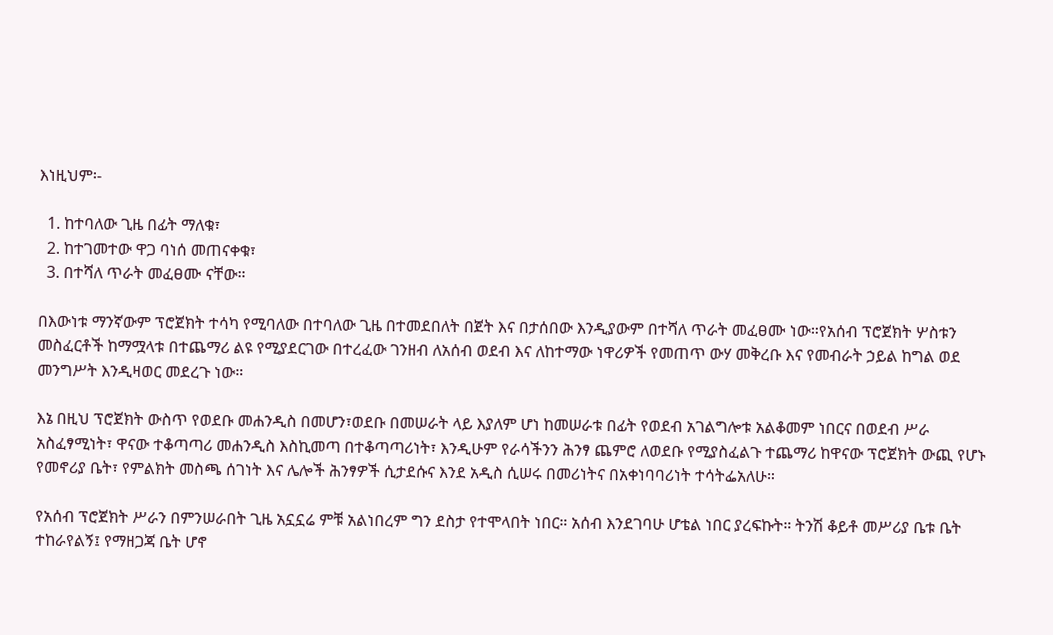እነዚህም፡-

  1. ከተባለው ጊዜ በፊት ማለቁ፣
  2. ከተገመተው ዋጋ ባነሰ መጠናቀቁ፣
  3. በተሻለ ጥራት መፈፀሙ ናቸው።

በእውነቱ ማንኛውም ፕሮጀክት ተሳካ የሚባለው በተባለው ጊዜ በተመደበለት በጀት እና በታሰበው እንዲያውም በተሻለ ጥራት መፈፀሙ ነው።የአሰብ ፕሮጀክት ሦስቱን መስፈርቶች ከማሟላቱ በተጨማሪ ልዩ የሚያደርገው በተረፈው ገንዘብ ለአሰብ ወደብ እና ለከተማው ነዋሪዎች የመጠጥ ውሃ መቅረቡ እና የመብራት ኃይል ከግል ወደ መንግሥት እንዲዛወር መደረጉ ነው።

እኔ በዚህ ፕሮጀክት ውስጥ የወደቡ መሐንዲስ በመሆን፣ወደቡ በመሠራት ላይ እያለም ሆነ ከመሠራቱ በፊት የወደብ አገልግሎቱ አልቆመም ነበርና በወደብ ሥራ አስፈፃሚነት፣ ዋናው ተቆጣጣሪ መሐንዲስ እስኪመጣ በተቆጣጣሪነት፣ እንዲሁም የራሳችንን ሕንፃ ጨምሮ ለወደቡ የሚያስፈልጉ ተጨማሪ ከዋናው ፕሮጀክት ውጪ የሆኑ የመኖሪያ ቤት፣ የምልክት መስጫ ሰገነት እና ሌሎች ሕንፃዎች ሲታደሱና እንደ አዲስ ሲሠሩ በመሪነትና በአቀነባባሪነት ተሳትፌአለሁ።

የአሰብ ፕሮጀክት ሥራን በምንሠራበት ጊዜ አኗኗሬ ምቹ አልነበረም ግን ደስታ የተሞላበት ነበር። አሰብ እንደገባሁ ሆቴል ነበር ያረፍኩት። ትንሽ ቆይቶ መሥሪያ ቤቱ ቤት ተከራየልኝ፤ የማዘጋጃ ቤት ሆኖ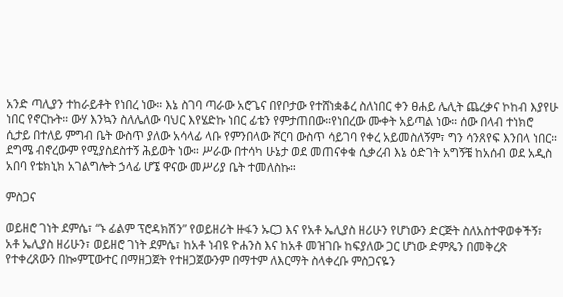አንድ ጣሊያን ተከራይቶት የነበረ ነው። እኔ ስገባ ጣራው አሮጌና በየቦታው የተሸነቋቆረ ስለነበር ቀን ፀሐይ ሌሊት ጨረቃና ኮከብ እያየሁ ነበር የኖርኩት። ውሃ እንኳን ስለሌለው ባህር እየሄድኩ ነበር ፊቴን የምታጠበው።የነበረው ሙቀት አይጣል ነው። ሰው በላብ ተነክሮ ሲታይ በተለይ ምግብ ቤት ውስጥ ያለው አሳላፊ ላቡ የምንበላው ሾርባ ውስጥ ሳይገባ የቀረ አይመስለኝም፣ ግን ሳንጸየፍ እንበላ ነበር። ደግሜ ብኖረውም የሚያስደስተኝ ሕይወት ነው። ሥራው በተሳካ ሁኔታ ወደ መጠናቀቁ ሲቃረብ እኔ ዕድገት አግኝቼ ከአሰብ ወደ አዲስ አበባ የቴክኒክ አገልግሎት ኃላፊ ሆኜ ዋናው መሥሪያ ቤት ተመለስኩ።

ምስጋና

ወይዘሮ ገነት ደምሴ፣ “ኑ ፊልም ፕሮዳክሽን” የወይዘሪት ዙፋን ኡርጋ እና የአቶ ኤሊያስ ዘሪሁን የሆነውን ድርጅት ስለአስተዋወቀችኝ፣ አቶ ኤሊያስ ዘሪሁን፣ ወይዘሮ ገነት ደምሴ፣ ከአቶ ነብዩ ዮሐንስ እና ከአቶ መዝገቡ ከፍያለው ጋር ሆነው ድምጼን በመቅረጽ የተቀረጸውን በኰምፒውተር በማዘጋጀት የተዘጋጀውንም በማተም ለእርማት ስላቀረቡ ምስጋናዬን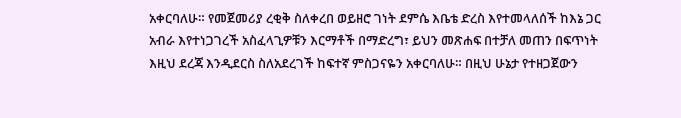አቀርባለሁ። የመጀመሪያ ረቂቅ ስለቀረበ ወይዘሮ ገነት ደምሴ እቤቴ ድረስ እየተመላለሰች ከእኔ ጋር አብራ እየተነጋገረች አስፈላጊዎቹን እርማቶች በማድረግ፣ ይህን መጽሐፍ በተቻለ መጠን በፍጥነት እዚህ ደረጃ እንዲደርስ ስለአደረገች ከፍተኛ ምስጋናዬን አቀርባለሁ። በዚህ ሁኔታ የተዘጋጀውን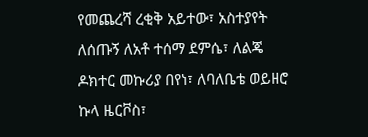የመጨረሻ ረቂቅ አይተው፣ አስተያየት ለሰጡኝ ለአቶ ተሰማ ደምሴ፣ ለልጄ ዶክተር መኩሪያ በየነ፣ ለባለቤቴ ወይዘሮ ኩላ ዜርቮስ፣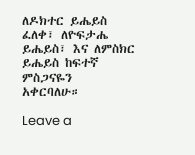ለዶክተር ይሔይስ ፈለቀ፣ ለዮፍታሔ ይሔይስ፣ እና ለምስክር ይሔይስ ከፍተኛ ምስጋናዬን አቀርባለሁ።

Leave a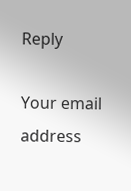Reply

Your email address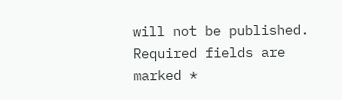will not be published. Required fields are marked *